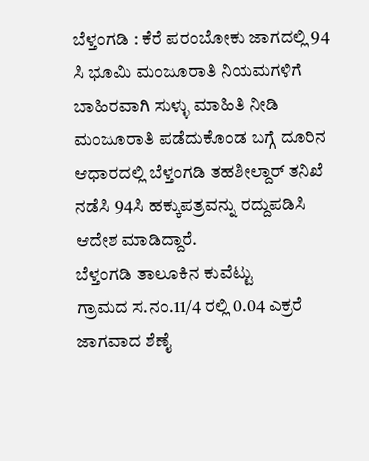ಬೆಳ್ತಂಗಡಿ : ಕೆರೆ ಪರಂಬೋಕು ಜಾಗದಲ್ಲಿ 94 ಸಿ ಭೂಮಿ ಮಂಜೂರಾತಿ ನಿಯಮಗಳಿಗೆ ಬಾಹಿರವಾಗಿ ಸುಳ್ಳು ಮಾಹಿತಿ ನೀಡಿ ಮಂಜೂರಾತಿ ಪಡೆದುಕೊಂಡ ಬಗ್ಗೆ ದೂರಿನ ಆಧಾರದಲ್ಲಿ ಬೆಳ್ತಂಗಡಿ ತಹಶೀಲ್ದಾರ್ ತನಿಖೆ ನಡೆಸಿ 94ಸಿ ಹಕ್ಕುಪತ್ರವನ್ನು ರದ್ದುಪಡಿಸಿ ಆದೇಶ ಮಾಡಿದ್ದಾರೆ.
ಬೆಳ್ತಂಗಡಿ ತಾಲೂಕಿನ ಕುವೆಟ್ಟು
ಗ್ರಾಮದ ಸ.ನಂ.11/4 ರಲ್ಲಿ 0.04 ಎಕ್ರರೆ ಜಾಗವಾದ ಶೆಣೈ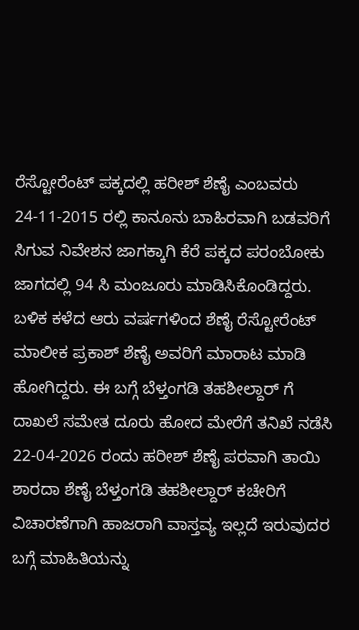ರೆಸ್ಟೋರೆಂಟ್ ಪಕ್ಕದಲ್ಲಿ ಹರೀಶ್ ಶೆಣೈ ಎಂಬವರು 24-11-2015 ರಲ್ಲಿ ಕಾನೂನು ಬಾಹಿರವಾಗಿ ಬಡವರಿಗೆ ಸಿಗುವ ನಿವೇಶನ ಜಾಗಕ್ಕಾಗಿ ಕೆರೆ ಪಕ್ಕದ ಪರಂಬೋಕು ಜಾಗದಲ್ಲಿ 94 ಸಿ ಮಂಜೂರು ಮಾಡಿಸಿಕೊಂಡಿದ್ದರು. ಬಳಿಕ ಕಳೆದ ಆರು ವರ್ಷಗಳಿಂದ ಶೆಣೈ ರೆಸ್ಟೋರೆಂಟ್ ಮಾಲೀಕ ಪ್ರಕಾಶ್ ಶೆಣೈ ಅವರಿಗೆ ಮಾರಾಟ ಮಾಡಿ ಹೋಗಿದ್ದರು. ಈ ಬಗ್ಗೆ ಬೆಳ್ತಂಗಡಿ ತಹಶೀಲ್ದಾರ್ ಗೆ ದಾಖಲೆ ಸಮೇತ ದೂರು ಹೋದ ಮೇರೆಗೆ ತನಿಖೆ ನಡೆಸಿ 22-04-2026 ರಂದು ಹರೀಶ್ ಶೆಣೈ ಪರವಾಗಿ ತಾಯಿ ಶಾರದಾ ಶೆಣೈ ಬೆಳ್ತಂಗಡಿ ತಹಶೀಲ್ದಾರ್ ಕಚೇರಿಗೆ ವಿಚಾರಣೆಗಾಗಿ ಹಾಜರಾಗಿ ವಾಸ್ತವ್ಯ ಇಲ್ಲದೆ ಇರುವುದರ ಬಗ್ಗೆ ಮಾಹಿತಿಯನ್ನು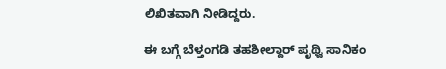ಲಿಖಿತವಾಗಿ ನೀಡಿದ್ದರು.

ಈ ಬಗ್ಗೆ ಬೆಳ್ತಂಗಡಿ ತಹಶೀಲ್ದಾರ್ ಪೃಥ್ವಿ ಸಾನಿಕಂ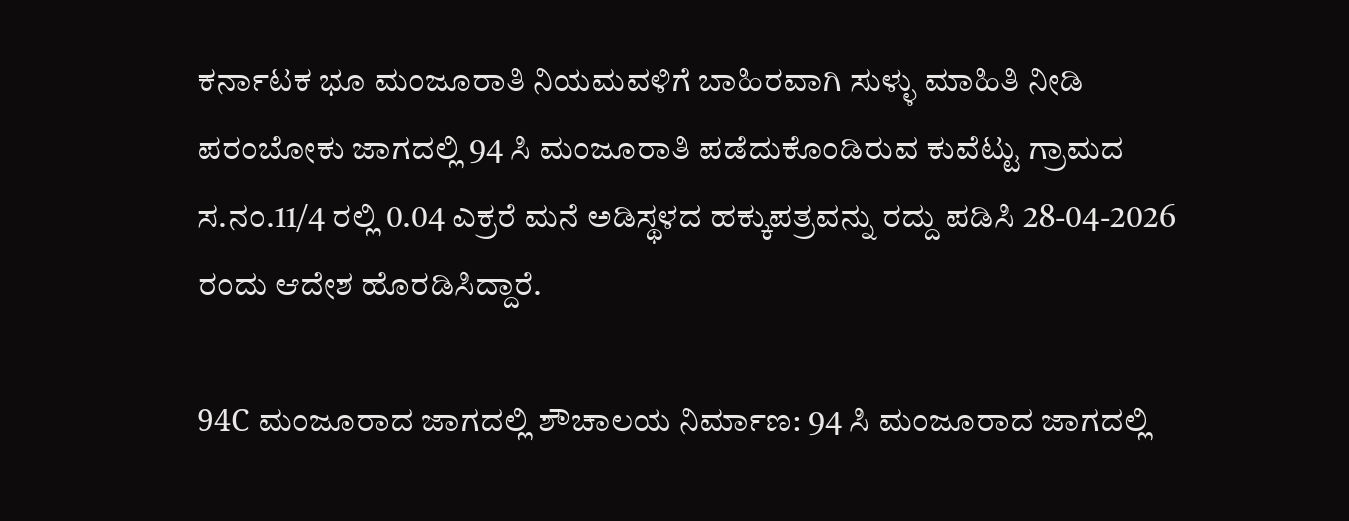ಕರ್ನಾಟಕ ಭೂ ಮಂಜೂರಾತಿ ನಿಯಮವಳಿಗೆ ಬಾಹಿರವಾಗಿ ಸುಳ್ಳು ಮಾಹಿತಿ ನೀಡಿ ಪರಂಬೋಕು ಜಾಗದಲ್ಲಿ 94 ಸಿ ಮಂಜೂರಾತಿ ಪಡೆದುಕೊಂಡಿರುವ ಕುವೆಟ್ಟು ಗ್ರಾಮದ ಸ.ನಂ.11/4 ರಲ್ಲಿ 0.04 ಎಕ್ರರೆ ಮನೆ ಅಡಿಸ್ಥಳದ ಹಕ್ಕುಪತ್ರವನ್ನು ರದ್ದು ಪಡಿಸಿ 28-04-2026 ರಂದು ಆದೇಶ ಹೊರಡಿಸಿದ್ದಾರೆ.

94C ಮಂಜೂರಾದ ಜಾಗದಲ್ಲಿ ಶೌಚಾಲಯ ನಿರ್ಮಾಣ: 94 ಸಿ ಮಂಜೂರಾದ ಜಾಗದಲ್ಲಿ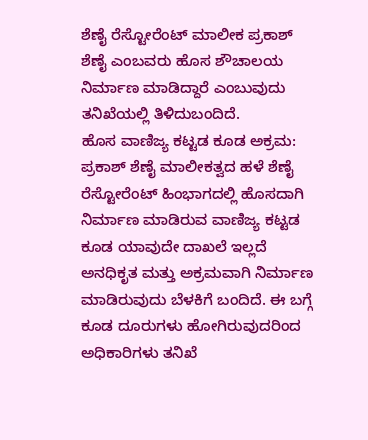ಶೆಣೈ ರೆಸ್ಟೋರೆಂಟ್ ಮಾಲೀಕ ಪ್ರಕಾಶ್ ಶೆಣೈ ಎಂಬವರು ಹೊಸ ಶೌಚಾಲಯ ನಿರ್ಮಾಣ ಮಾಡಿದ್ದಾರೆ ಎಂಬುವುದು ತನಿಖೆಯಲ್ಲಿ ತಿಳಿದುಬಂದಿದೆ.
ಹೊಸ ವಾಣಿಜ್ಯ ಕಟ್ಟಡ ಕೂಡ ಅಕ್ರಮ: ಪ್ರಕಾಶ್ ಶೆಣೈ ಮಾಲೀಕತ್ವದ ಹಳೆ ಶೆಣೈ ರೆಸ್ಟೋರೆಂಟ್ ಹಿಂಭಾಗದಲ್ಲಿ ಹೊಸದಾಗಿ ನಿರ್ಮಾಣ ಮಾಡಿರುವ ವಾಣಿಜ್ಯ ಕಟ್ಟಡ ಕೂಡ ಯಾವುದೇ ದಾಖಲೆ ಇಲ್ಲದೆ ಅನಧಿಕೃತ ಮತ್ತು ಅಕ್ರಮವಾಗಿ ನಿರ್ಮಾಣ ಮಾಡಿರುವುದು ಬೆಳಕಿಗೆ ಬಂದಿದೆ. ಈ ಬಗ್ಗೆ ಕೂಡ ದೂರುಗಳು ಹೋಗಿರುವುದರಿಂದ ಅಧಿಕಾರಿಗಳು ತನಿಖೆ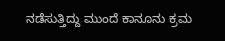ನಡೆಸುತ್ತಿದ್ದು ಮುಂದೆ ಕಾನೂನು ಕ್ರಮ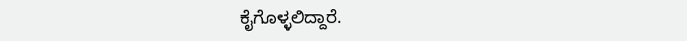ಕೈಗೊಳ್ಳಲಿದ್ದಾರೆ.